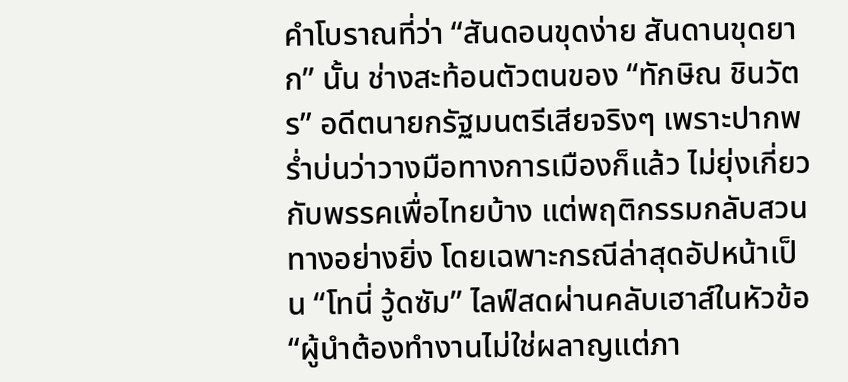คำโบราณที่ว่า “สันดอนขุดง่าย สันดานขุดยาก” นั้น ช่างสะท้อนตัวตนของ “ทักษิณ ชินวัตร” อดีตนายกรัฐมนตรีเสียจริงๆ เพราะปากพร่ำบ่นว่าวางมือทางการเมืองก็แล้ว ไม่ยุ่งเกี่ยวกับพรรคเพื่อไทยบ้าง แต่พฤติกรรมกลับสวนทางอย่างยิ่ง โดยเฉพาะกรณีล่าสุดอัปหน้าเป็น “โทนี่ วู้ดซัม” ไลฟ์สดผ่านคลับเฮาส์ในหัวข้อ “ผู้นำต้องทำงานไม่ใช่ผลาญแต่ภา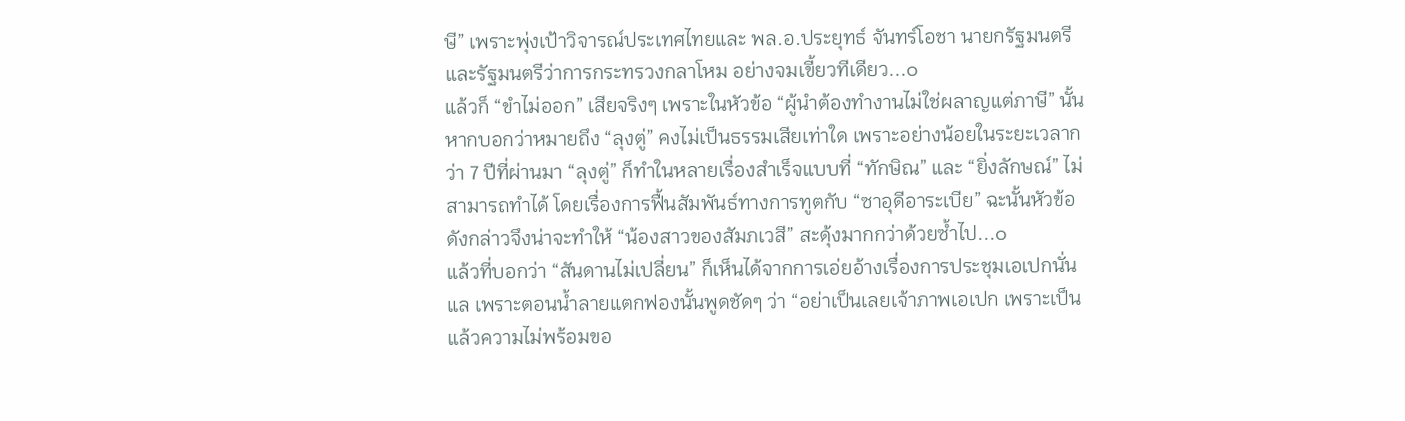ษี” เพราะพุ่งเป้าวิจารณ์ประเทศไทยและ พล.อ.ประยุทธ์ จันทร์โอชา นายกรัฐมนตรีและรัฐมนตรีว่าการกระทรวงกลาโหม อย่างจมเขี้ยวทีเดียว...๐
แล้วก็ “ขำไม่ออก” เสียจริงๆ เพราะในหัวข้อ “ผู้นำต้องทำงานไม่ใช่ผลาญแต่ภาษี” นั้น หากบอกว่าหมายถึง “ลุงตู่” คงไม่เป็นธรรมเสียเท่าใด เพราะอย่างน้อยในระยะเวลากว่า 7 ปีที่ผ่านมา “ลุงตู่” ก็ทำในหลายเรื่องสำเร็จแบบที่ “ทักษิณ” และ “ยิ่งลักษณ์” ไม่สามารถทำได้ โดยเรื่องการฟื้นสัมพันธ์ทางการทูตกับ “ซาอุดีอาระเบีย” ฉะนั้นหัวข้อดังกล่าวจึงน่าจะทำให้ “น้องสาวของสัมภเวสี” สะดุ้งมากกว่าด้วยซ้ำไป...๐
แล้วที่บอกว่า “สันดานไม่เปลี่ยน” ก็เห็นได้จากการเอ่ยอ้างเรื่องการประชุมเอเปกนั่นแล เพราะตอนน้ำลายแตกฟองนั้นพูดชัดๆ ว่า “อย่าเป็นเลยเจ้าภาพเอเปก เพราะเป็นแล้วความไม่พร้อมขอ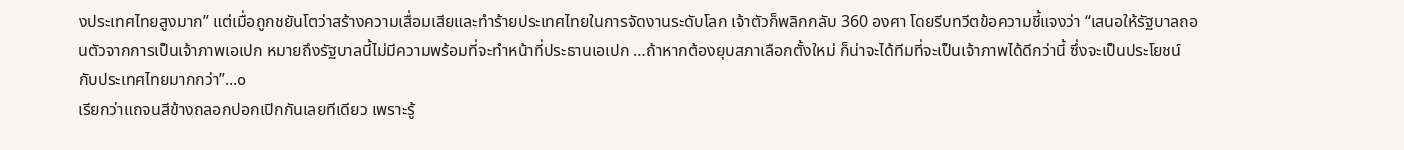งประเทศไทยสูงมาก” แต่เมื่อถูกชยันโตว่าสร้างความเสื่อมเสียและทำร้ายประเทศไทยในการจัดงานระดับโลก เจ้าตัวก็พลิกกลับ 360 องศา โดยรีบทวีตข้อความชี้แจงว่า “เสนอให้รัฐบาลถอนตัวจากการเป็นเจ้าภาพเอเปก หมายถึงรัฐบาลนี้ไม่มีความพร้อมที่จะทำหน้าที่ประธานเอเปก …ถ้าหากต้องยุบสภาเลือกตั้งใหม่ ก็น่าจะได้ทีมที่จะเป็นเจ้าภาพได้ดีกว่านี้ ซึ่งจะเป็นประโยชน์กับประเทศไทยมากกว่า”...๐
เรียกว่าแถจนสีข้างถลอกปอกเปิกกันเลยทีเดียว เพราะรู้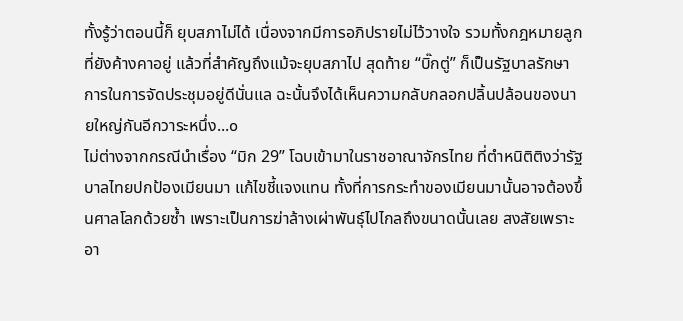ทั้งรู้ว่าตอนนี้ก็ ยุบสภาไม่ได้ เนื่องจากมีการอภิปรายไม่ไว้วางใจ รวมทั้งกฎหมายลูกที่ยังค้างคาอยู่ แล้วที่สำคัญถึงแม้จะยุบสภาไป สุดท้าย “บิ๊กตู่” ก็เป็นรัฐบาลรักษาการในการจัดประชุมอยู่ดีนั่นแล ฉะนั้นจึงได้เห็นความกลับกลอกปลิ้นปล้อนของนายใหญ่กันอีกวาระหนึ่ง...๐
ไม่ต่างจากกรณีนำเรื่อง “มิก 29” โฉบเข้ามาในราชอาณาจักรไทย ที่ตำหนิติติงว่ารัฐบาลไทยปกป้องเมียนมา แก้ไขชี้แจงแทน ทั้งที่การกระทำของเมียนมานั้นอาจต้องขึ้นศาลโลกด้วยซ้ำ เพราะเป็นการฆ่าล้างเผ่าพันธุ์ไปไกลถึงขนาดนั้นเลย สงสัยเพราะอา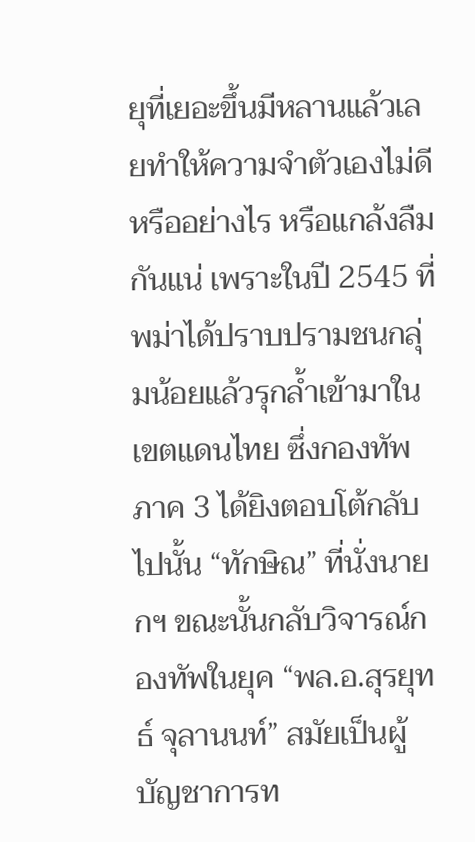ยุที่เยอะขึ้นมีหลานแล้วเลยทำให้ความจำตัวเองไม่ดีหรืออย่างไร หรือแกล้งลืมกันแน่ เพราะในปี 2545 ที่พม่าได้ปราบปรามชนกลุ่มน้อยแล้วรุกล้ำเข้ามาในเขตแดนไทย ซึ่งกองทัพภาค 3 ได้ยิงตอบโต้กลับไปนั้น “ทักษิณ” ที่นั่งนายกฯ ขณะนั้นกลับวิจารณ์กองทัพในยุค “พล.อ.สุรยุทธ์ จุลานนท์” สมัยเป็นผู้บัญชาการท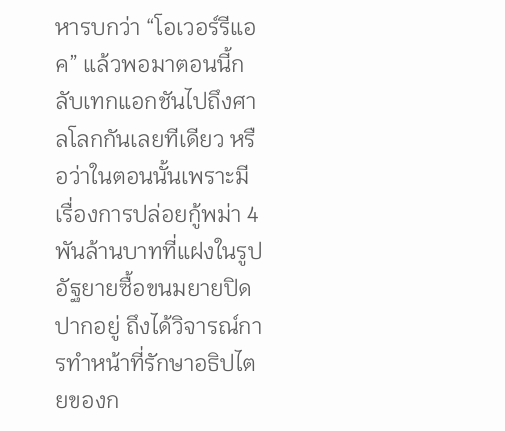หารบกว่า “โอเวอร์รีแอค” แล้วพอมาตอนนี้กลับเทกแอกชันไปถึงศาลโลกกันเลยทีเดียว หรือว่าในตอนนั้นเพราะมีเรื่องการปล่อยกู้พม่า 4 พันล้านบาทที่แฝงในรูปอัฐยายซื้อขนมยายปิดปากอยู่ ถึงได้วิจารณ์การทำหน้าที่รักษาอธิปไตยของก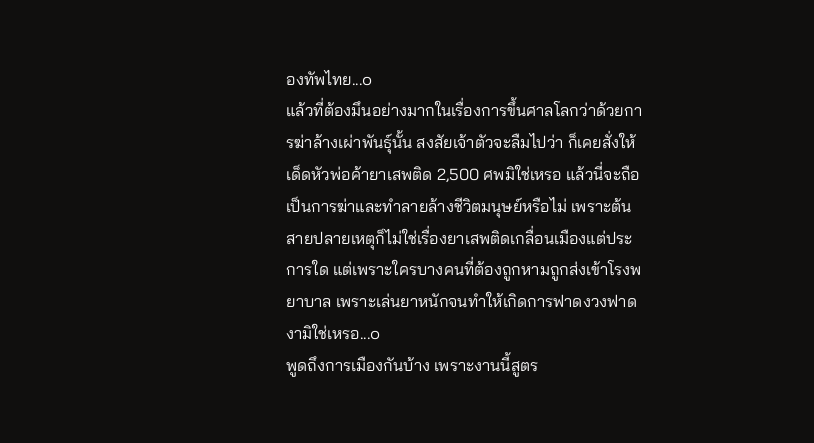องทัพไทย...๐
แล้วที่ต้องมึนอย่างมากในเรื่องการขึ้นศาลโลกว่าด้วยการฆ่าล้างเผ่าพันธุ์นั้น สงสัยเจ้าตัวจะลืมไปว่า ก็เคยสั่งให้เด็ดหัวพ่อค้ายาเสพติด 2,500 ศพมิใช่เหรอ แล้วนี่จะถือเป็นการฆ่าและทำลายล้างชีวิตมนุษย์หรือไม่ เพราะต้นสายปลายเหตุก็ไม่ใช่เรื่องยาเสพติดเกลื่อนเมืองแต่ประการใด แต่เพราะใครบางคนที่ต้องถูกหามถูกส่งเข้าโรงพยาบาล เพราะเล่นยาหนักจนทำให้เกิดการฟาดงวงฟาดงามิใช่เหรอ...๐
พูดถึงการเมืองกันบ้าง เพราะงานนี้สูตร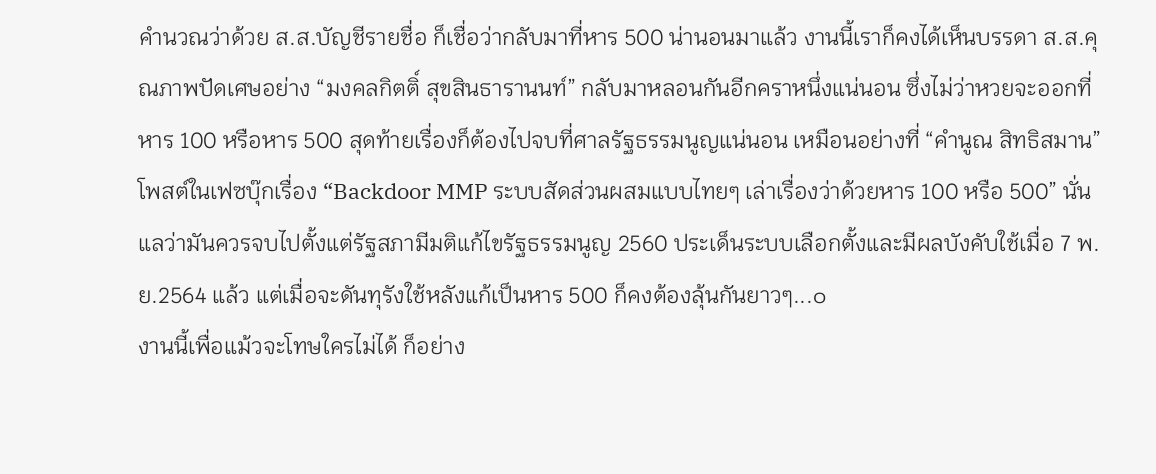คำนวณว่าด้วย ส.ส.บัญชีรายชื่อ ก็เชื่อว่ากลับมาที่หาร 500 น่านอนมาแล้ว งานนี้เราก็คงได้เห็นบรรดา ส.ส.คุณภาพปัดเศษอย่าง “มงคลกิตติ์ สุขสินธารานนท์” กลับมาหลอนกันอีกคราหนึ่งแน่นอน ซึ่งไม่ว่าหวยจะออกที่หาร 100 หรือหาร 500 สุดท้ายเรื่องก็ต้องไปจบที่ศาลรัฐธรรมนูญแน่นอน เหมือนอย่างที่ “คำนูณ สิทธิสมาน” โพสต์ในเฟซบุ๊กเรื่อง “Backdoor MMP ระบบสัดส่วนผสมแบบไทยๆ เล่าเรื่องว่าด้วยหาร 100 หรือ 500” นั่นแลว่ามันควรจบไปตั้งแต่รัฐสภามีมติแก้ไขรัฐธรรมนูญ 2560 ประเด็นระบบเลือกตั้งและมีผลบังคับใช้เมื่อ 7 พ.ย.2564 แล้ว แต่เมื่อจะดันทุรังใช้หลังแก้เป็นหาร 500 ก็คงต้องลุ้นกันยาวๆ...๐
งานนี้เพื่อแม้วจะโทษใครไม่ได้ ก็อย่าง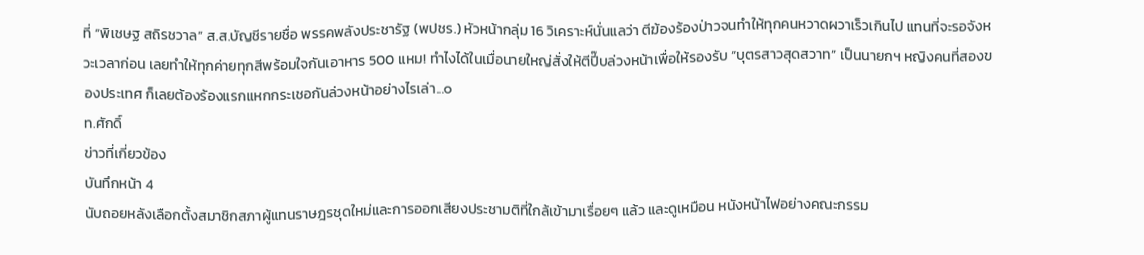ที่ “พิเชษฐ สถิรชวาล” ส.ส.บัญชีรายชื่อ พรรคพลังประชารัฐ (พปชร.) หัวหน้ากลุ่ม 16 วิเคราะห์นั่นแลว่า ตีฆ้องร้องป่าวจนทำให้ทุกคนหวาดผวาเร็วเกินไป แทนที่จะรอจังหวะเวลาก่อน เลยทำให้ทุกค่ายทุกสีพร้อมใจกันเอาหาร 500 แหม! ทำไงได้ในเมื่อนายใหญ่สั่งให้ตีปี๊บล่วงหน้าเพื่อให้รองรับ “บุตรสาวสุดสวาท” เป็นนายกฯ หญิงคนที่สองของประเทศ ก็เลยต้องร้องแรกแหกกระเชอกันล่วงหน้าอย่างไรเล่า...๐
ท.ศักดิ์
ข่าวที่เกี่ยวข้อง
บันทึกหน้า 4
นับถอยหลังเลือกตั้งสมาชิกสภาผู้แทนราษฎรชุดใหม่และการออกเสียงประชามติที่ใกล้เข้ามาเรื่อยๆ แล้ว และดูเหมือน หนังหน้าไฟอย่างคณะกรรม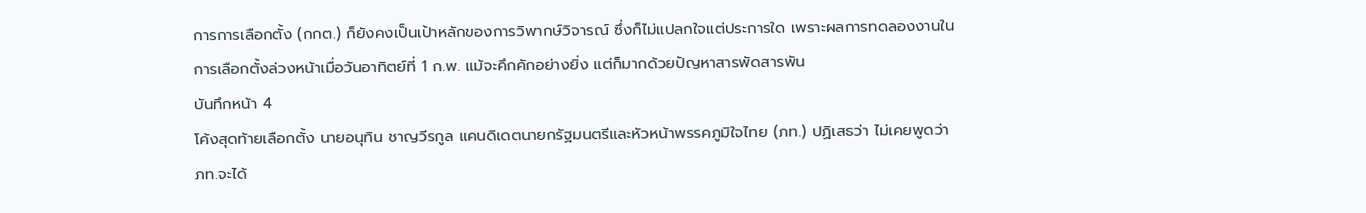การการเลือกตั้ง (กกต.) ก็ยังคงเป็นเป้าหลักของการวิพากษ์วิจารณ์ ซึ่งก็ไม่แปลกใจแต่ประการใด เพราะผลการทดลองงานในการเลือกตั้งล่วงหน้าเมื่อวันอาทิตย์ที่ 1 ก.พ. แม้จะคึกคักอย่างยิ่ง แต่ก็มากด้วยปัญหาสารพัดสารพัน
บันทึกหน้า 4
โค้งสุดท้ายเลือกตั้ง นายอนุทิน ชาญวีรกูล แคนดิเดตนายกรัฐมนตรีและหัวหน้าพรรคภูมิใจไทย (ภท.) ปฏิเสธว่า ไม่เคยพูดว่า ภท.จะได้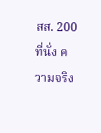สส. 200 ที่นั่ง ความจริง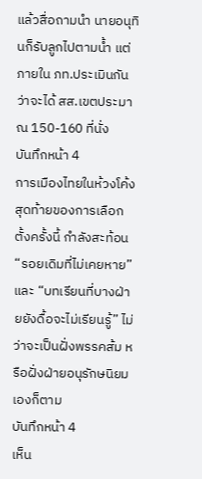แล้วสื่อถามนำ นายอนุทินก็รับลูกไปตามน้ำ แต่ภายใน ภท.ประเมินกันว่าจะได้ สส.เขตประมาณ 150-160 ที่นั่ง
บันทึกหน้า 4
การเมืองไทยในห้วงโค้งสุดท้ายของการเลือกตั้งครั้งนี้ กำลังสะท้อน “รอยเดิมที่ไม่เคยหาย” และ “บทเรียนที่บางฝ่ายยังดื้อจะไม่เรียนรู้” ไม่ว่าจะเป็นฝั่งพรรคส้ม หรือฝั่งฝ่ายอนุรักษนิยมเองก็ตาม
บันทึกหน้า 4
เห็น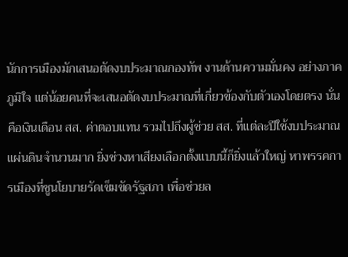นักการเมืองมักเสนอตัดงบประมาณกองทัพ งานด้านความมั่นคง อย่างภาคภูมิใจ แต่น้อยคนที่จะเสนอตัดงบประมาณที่เกี่ยวข้องกับตัวเองโดยตรง นั่นคือเงินเดือน สส. ค่าตอบแทน รวมไปถึงผู้ช่วย สส. ที่แต่ละปีใช้งบประมาณแผ่นดินจำนวนมาก ยิ่งช่วงหาเสียงเลือกตั้งแบบนี้ก็ยิ่งแล้วใหญ่ หาพรรคการเมืองที่ชูนโยบายรัดเข็มขัดรัฐสภา เพื่อช่วยล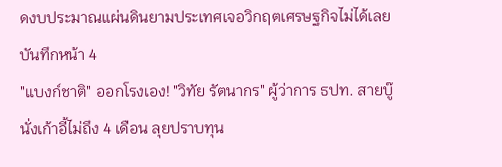ดงบประมาณแผ่นดินยามประเทศเจอวิกฤตเศรษฐกิจไม่ได้เลย
บันทึกหน้า 4
"แบงก์ชาติ" ออกโรงเอง! "วิทัย รัตนากร" ผู้ว่าการ ธปท. สายบู๊ นั่งเก้าอี้ไม่ถึง 4 เดือน ลุยปราบทุน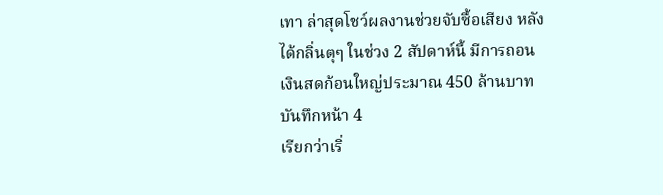เทา ล่าสุดโชว์ผลงานช่วยจับซื้อเสียง หลังได้กลิ่นตุๆ ในช่วง 2 สัปดาห์นี้ มีการถอนเงินสดก้อนใหญ่ประมาณ 450 ล้านบาท
บันทึกหน้า 4
เรียกว่าเริ่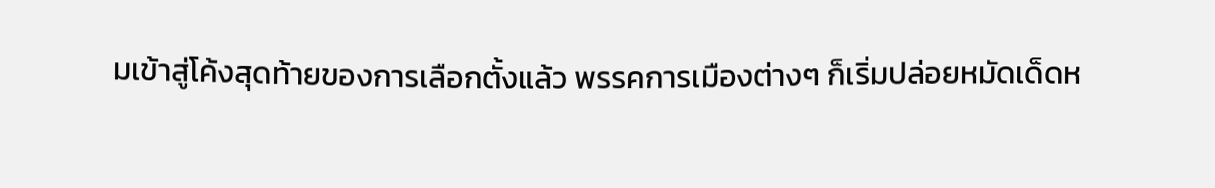มเข้าสู่โค้งสุดท้ายของการเลือกตั้งแล้ว พรรคการเมืองต่างๆ ก็เริ่มปล่อยหมัดเด็ดห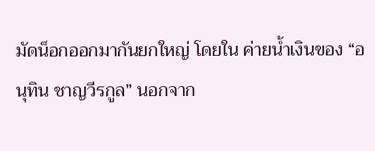มัดน็อกออกมากันยกใหญ่ โดยใน ค่ายน้ำเงินของ “อนุทิน ชาญวีรกูล” นอกจาก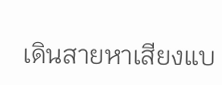เดินสายหาเสียงแบ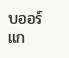บออร์แก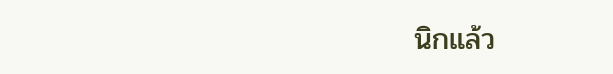นิกแล้ว